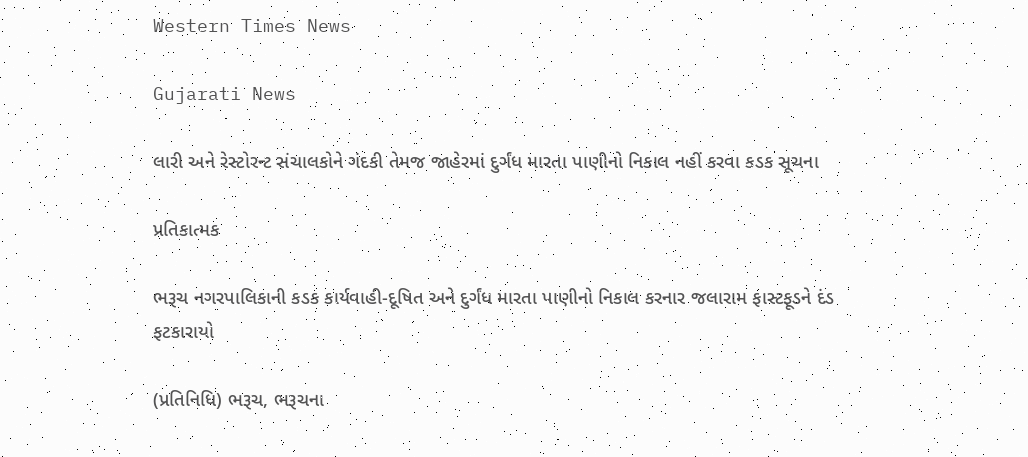Western Times News

Gujarati News

લારી અને રેસ્ટોરન્ટ સંચાલકોને ગંદકી તેમજ જાહેરમાં દુર્ગંધ મારતા પાણીનો નિકાલ નહીં કરવા કડક સૂચના

પ્રતિકાત્મક

ભરૂચ નગરપાલિકાની કડક કાર્યવાહી-દૂષિત અને દુર્ગંધ મારતા પાણીનો નિકાલ કરનાર જલારામ ફાસ્ટફૂડને દંડ ફટકારાયો

(પ્રતિનિધિ) ભરૂચ, ભરૂચના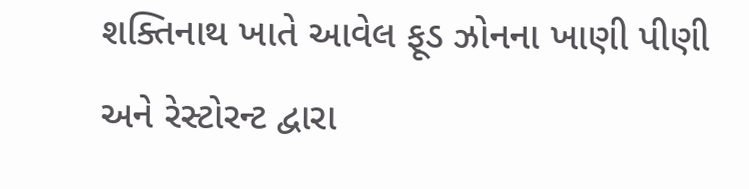શક્તિનાથ ખાતે આવેલ ફૂડ ઝોનના ખાણી પીણી અને રેસ્ટોરન્ટ દ્વારા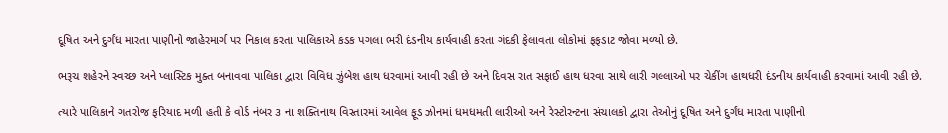દૂષિત અને દુર્ગંધ મારતા પાણીનો જાહેરમાર્ગ પર નિકાલ કરતા પાલિકાએ કડક પગલા ભરી દંડનીય કાર્યવાહી કરતા ગંદકી ફેલાવતા લોકોમાં ફફડાટ જોવા મળ્યો છે.

ભરૂચ શહેરને સ્વચ્છ અને પ્લાસ્ટિક મુક્ત બનાવવા પાલિકા દ્વારા વિવિધ ઝુંબેશ હાથ ધરવામાં આવી રહી છે અને દિવસ રાત સફાઈ હાથ ધરવા સાથે લારી ગલ્લાઓ પર ચેકીંગ હાથધરી દંડનીય કાર્યવાહી કરવામાં આવી રહી છે.

ત્યારે પાલિકાને ગતરોજ ફરિયાદ મળી હતી કે વોર્ડ નંબર ૩ ના શક્તિનાથ વિસ્તારમાં આવેલ ફૂડ ઝોનમાં ધમધમતી લારીઓ અને રેસ્ટોરન્ટના સંચાલકો દ્વારા તેઓનું દૂષિત અને દુર્ગંધ મારતા પાણીનો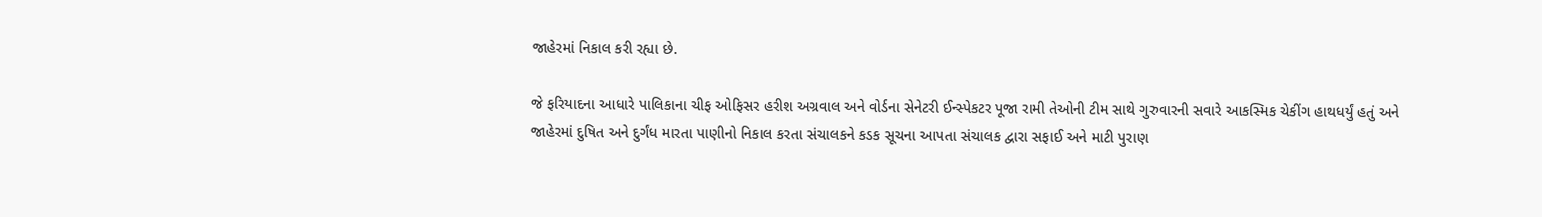જાહેરમાં નિકાલ કરી રહ્યા છે.

જે ફરિયાદના આધારે પાલિકાના ચીફ ઓફિસર હરીશ અગ્રવાલ અને વોર્ડના સેનેટરી ઈન્સ્પેકટર પૂજા રામી તેઓની ટીમ સાથે ગુરુવારની સવારે આકસ્મિક ચેકીંગ હાથધર્યું હતું અને જાહેરમાં દુષિત અને દુર્ગંધ મારતા પાણીનો નિકાલ કરતા સંચાલકને કડક સૂચના આપતા સંચાલક દ્વારા સફાઈ અને માટી પુરાણ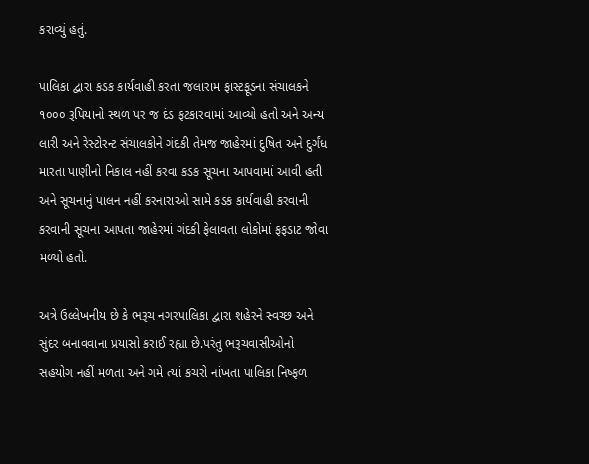કરાવ્યું હતું.

પાલિકા દ્વારા કડક કાર્યવાહી કરતા જલારામ ફાસ્ટફૂડના સંચાલકને ૧૦૦૦ રૂપિયાનો સ્થળ પર જ દંડ ફટકારવામાં આવ્યો હતો અને અન્ય લારી અને રેસ્ટોરન્ટ સંચાલકોને ગંદકી તેમજ જાહેરમાં દુષિત અને દુર્ગંધ મારતા પાણીનો નિકાલ નહીં કરવા કડક સૂચના આપવામાં આવી હતી અને સૂચનાનું પાલન નહીં કરનારાઓ સામે કડક કાર્યવાહી કરવાની કરવાની સૂચના આપતા જાહેરમાં ગંદકી ફેલાવતા લોકોમાં ફફડાટ જોવા મળ્યો હતો.

અત્રે ઉલ્લેખનીય છે કે ભરૂચ નગરપાલિકા દ્વારા શહેરને સ્વચ્છ અને સુંદર બનાવવાના પ્રયાસો કરાઈ રહ્યા છે.પરંતુ ભરૂચવાસીઓનો સહયોગ નહીં મળતા અને ગમે ત્યાં કચરો નાંખતા પાલિકા નિષ્ફળ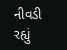નીવડી રહ્યું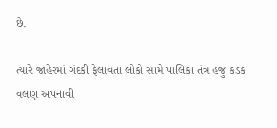છે.

ત્યારે જાહેરમાં ગંદકી ફેલાવતા લોકો સામે પાલિકા તંત્ર હજુ કડક વલણ અપનાવી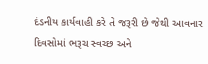દંડનીય કાર્યવાહી કરે તે જરૂરી છે જેથી આવનાર દિવસોમાં ભરૂચ સ્વચ્છ અને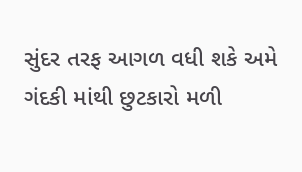સુંદર તરફ આગળ વધી શકે અમે ગંદકી માંથી છુટકારો મળી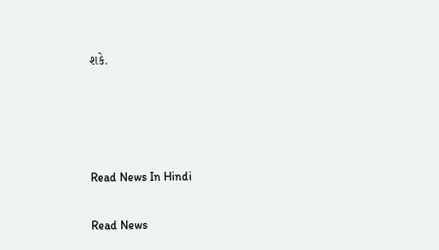શકે.




Read News In Hindi

Read News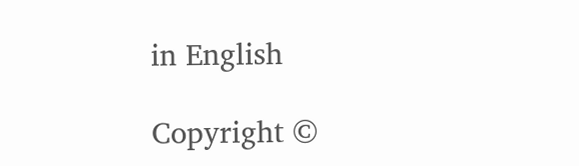in English

Copyright ©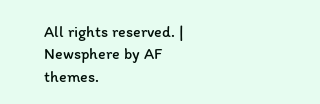All rights reserved. | Newsphere by AF themes.